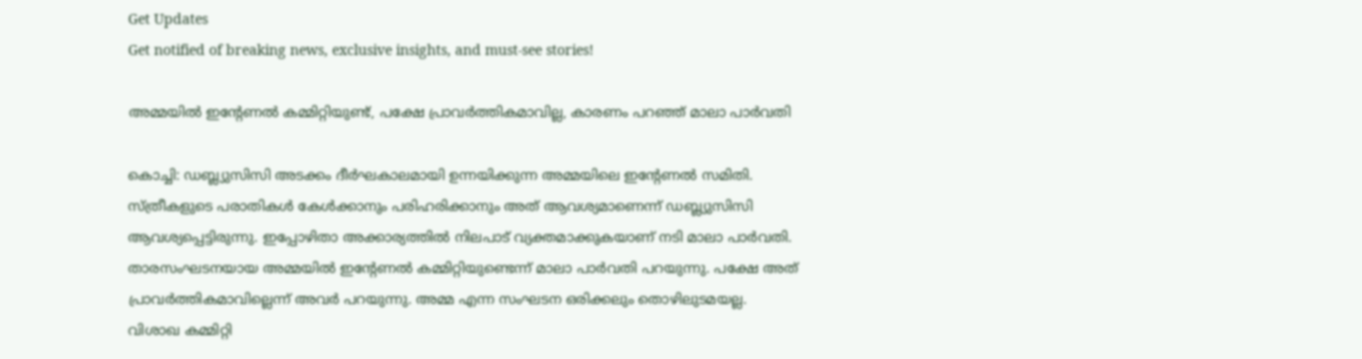Get Updates
Get notified of breaking news, exclusive insights, and must-see stories!

അമ്മയില്‍ ഇന്റേണല്‍ കമ്മിറ്റിയുണ്ട്, പക്ഷേ പ്രാവര്‍ത്തികമാവില്ല, കാരണം പറഞ്ഞ് മാലാ പാര്‍വതി

കൊച്ചി: ഡബ്ല്യുസിസി അടക്കം ദീര്‍ഘകാലമായി ഉന്നയിക്കുന്ന അമ്മയിലെ ഇന്റേണല്‍ സമിതി. സ്ത്രീകളുടെ പരാതികള്‍ കേള്‍ക്കാനും പരിഹരിക്കാനും അത് ആവശ്യമാണെന്ന് ഡബ്ല്യുസിസി ആവശ്യപ്പെട്ടിരുന്നു. ഇപ്പോഴിതാ അക്കാര്യത്തില്‍ നിലപാട് വ്യക്തമാക്കുകയാണ് നടി മാലാ പാര്‍വതി. താരസംഘടനയായ അമ്മയില്‍ ഇന്റേണല്‍ കമ്മിറ്റിയുണ്ടെന്ന് മാലാ പാര്‍വതി പറയുന്നു. പക്ഷേ അത് പ്രാവര്‍ത്തികമാവില്ലെന്ന് അവര്‍ പറയുന്നു. അമ്മ എന്ന സംഘടന ഒരിക്കലും തൊഴിലുടമയല്ല. വിശാഖ കമ്മിറ്റി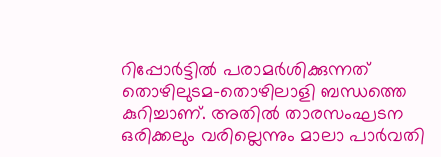റിപ്പോര്‍ട്ടില്‍ പരാമര്‍ശിക്കുന്നത് തൊഴിലുടമ-തൊഴിലാളി ബന്ധത്തെ കുറിച്ചാണ്. അതില്‍ താരസംഘടന ഒരിക്കലും വരില്ലെന്നും മാലാ പാര്‍വതി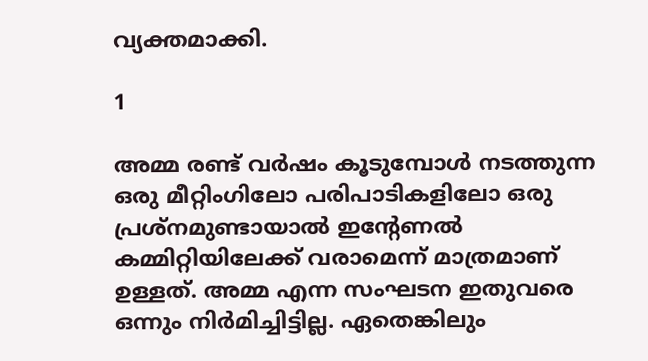വ്യക്തമാക്കി.

1

അമ്മ രണ്ട് വര്‍ഷം കൂടുമ്പോള്‍ നടത്തുന്ന ഒരു മീറ്റിംഗിലോ പരിപാടികളിലോ ഒരു പ്രശ്‌നമുണ്ടായാല്‍ ഇന്റേണല്‍ കമ്മിറ്റിയിലേക്ക് വരാമെന്ന് മാത്രമാണ് ഉള്ളത്. അമ്മ എന്ന സംഘടന ഇതുവരെ ഒന്നും നിര്‍മിച്ചിട്ടില്ല. ഏതെങ്കിലും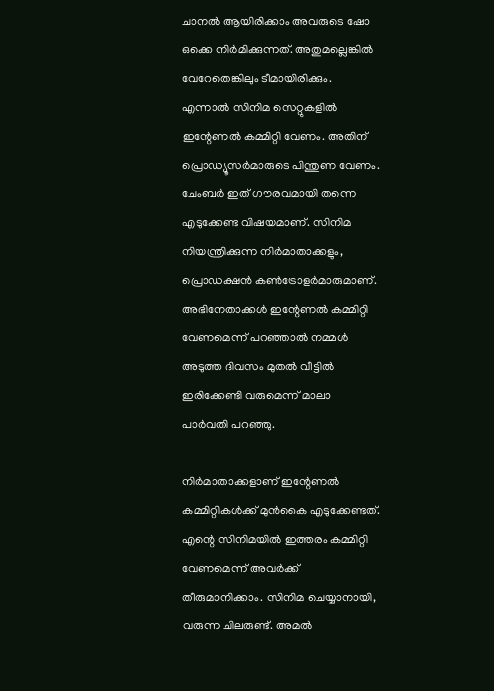ചാനല്‍ ആയിരിക്കാം അവരുടെ ഷോ ഒക്കെ നിര്‍മിക്കുന്നത്. അതുമല്ലെങ്കില്‍ വേറേതെങ്കിലും ടീമായിരിക്കും. എന്നാല്‍ സിനിമ സെറ്റുകളില്‍ ഇന്റേണല്‍ കമ്മിറ്റി വേണം. അതിന് പ്രൊഡ്യൂസര്‍മാരുടെ പിന്തുണ വേണം. ചേംബര്‍ ഇത് ഗൗരവമായി തന്നെ എടുക്കേണ്ട വിഷയമാണ്. സിനിമ നിയന്ത്രിക്കുന്ന നിര്‍മാതാക്കളും, പ്രൊഡക്ഷന്‍ കണ്‍ട്രോളര്‍മാരുമാണ്. അഭിനേതാക്കള്‍ ഇന്റേണല്‍ കമ്മിറ്റി വേണമെന്ന് പറഞ്ഞാല്‍ നമ്മള്‍ അടുത്ത ദിവസം മുതല്‍ വീട്ടില്‍ ഇരിക്കേണ്ടി വരുമെന്ന് മാലാ പാര്‍വതി പറഞ്ഞു.

നിര്‍മാതാക്കളാണ് ഇന്റേണല്‍ കമ്മിറ്റികള്‍ക്ക് മുന്‍കൈ എടുക്കേണ്ടത്. എന്റെ സിനിമയില്‍ ഇത്തരം കമ്മിറ്റി വേണമെന്ന് അവര്‍ക്ക് തീരുമാനിക്കാം. സിനിമ ചെയ്യാനായി, വരുന്ന ചിലരുണ്ട്. അമല്‍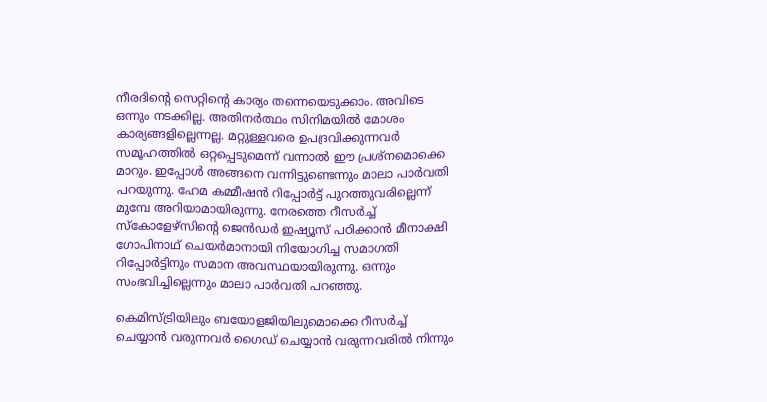നീരദിന്റെ സെറ്റിന്റെ കാര്യം തന്നെയെടുക്കാം. അവിടെ ഒന്നും നടക്കില്ല. അതിനര്‍ത്ഥം സിനിമയില്‍ മോശം കാര്യങ്ങളില്ലെന്നല്ല. മറ്റുള്ളവരെ ഉപദ്രവിക്കുന്നവര്‍ സമൂഹത്തില്‍ ഒറ്റപ്പെടുമെന്ന് വന്നാല്‍ ഈ പ്രശ്‌നമൊക്കെ മാറും. ഇപ്പോള്‍ അങ്ങനെ വന്നിട്ടുണ്ടെന്നും മാലാ പാര്‍വതി പറയുന്നു. ഹേമ കമ്മീഷന്‍ റിപ്പോര്‍ട്ട് പുറത്തുവരില്ലെന്ന് മുമ്പേ അറിയാമായിരുന്നു. നേരത്തെ റീസര്‍ച്ച് സ്‌കോളേഴ്‌സിന്റെ ജെന്‍ഡര്‍ ഇഷ്യൂസ് പഠിക്കാന്‍ മീനാക്ഷി ഗോപിനാഥ് ചെയര്‍മാനായി നിയോഗിച്ച സമാഗതി റിപ്പോര്‍ട്ടിനും സമാന അവസ്ഥയായിരുന്നു. ഒന്നും സംഭവിച്ചില്ലെന്നും മാലാ പാര്‍വതി പറഞ്ഞു.

കെമിസ്ട്രിയിലും ബയോളജിയിലുമൊക്കെ റീസര്‍ച്ച് ചെയ്യാന്‍ വരുന്നവര്‍ ഗൈഡ് ചെയ്യാന്‍ വരുന്നവരില്‍ നിന്നും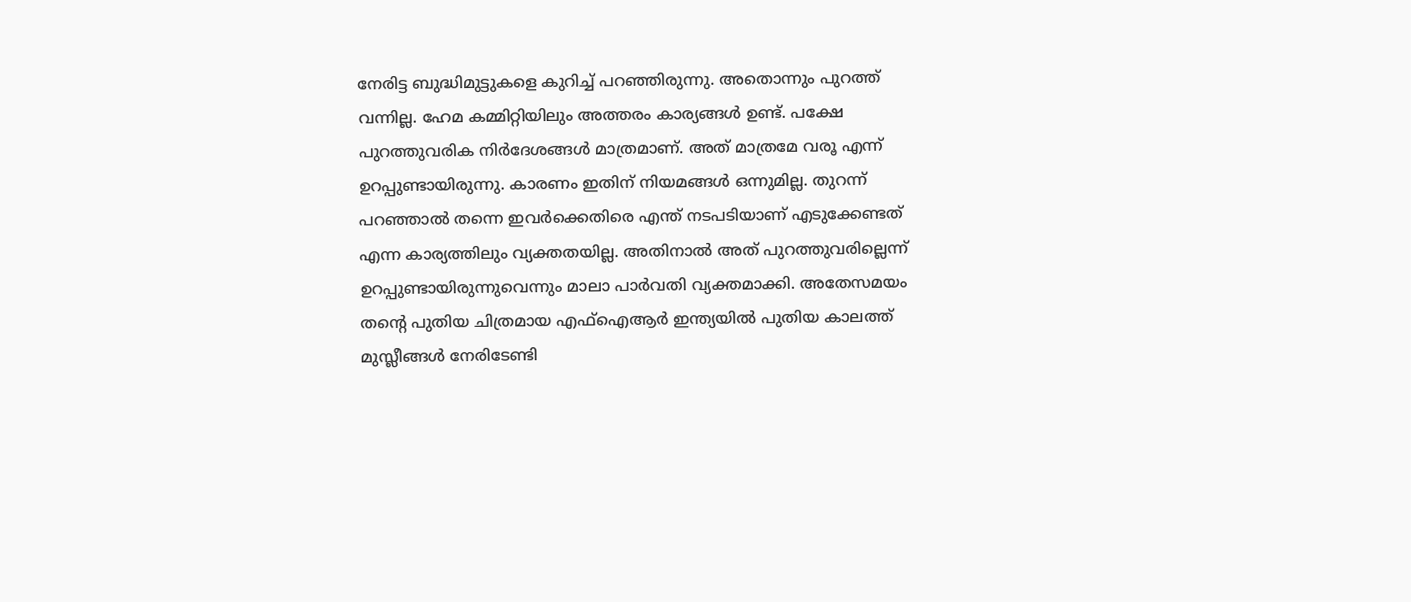നേരിട്ട ബുദ്ധിമുട്ടുകളെ കുറിച്ച് പറഞ്ഞിരുന്നു. അതൊന്നും പുറത്ത് വന്നില്ല. ഹേമ കമ്മിറ്റിയിലും അത്തരം കാര്യങ്ങള്‍ ഉണ്ട്. പക്ഷേ പുറത്തുവരിക നിര്‍ദേശങ്ങള്‍ മാത്രമാണ്. അത് മാത്രമേ വരൂ എന്ന് ഉറപ്പുണ്ടായിരുന്നു. കാരണം ഇതിന് നിയമങ്ങള്‍ ഒന്നുമില്ല. തുറന്ന് പറഞ്ഞാല്‍ തന്നെ ഇവര്‍ക്കെതിരെ എന്ത് നടപടിയാണ് എടുക്കേണ്ടത് എന്ന കാര്യത്തിലും വ്യക്തതയില്ല. അതിനാല്‍ അത് പുറത്തുവരില്ലെന്ന് ഉറപ്പുണ്ടായിരുന്നുവെന്നും മാലാ പാര്‍വതി വ്യക്തമാക്കി. അതേസമയം തന്റെ പുതിയ ചിത്രമായ എഫ്‌ഐആര്‍ ഇന്ത്യയില്‍ പുതിയ കാലത്ത് മുസ്ലീങ്ങള്‍ നേരിടേണ്ടി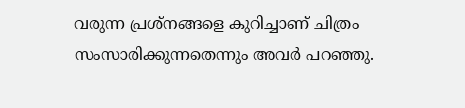വരുന്ന പ്രശ്‌നങ്ങളെ കുറിച്ചാണ് ചിത്രം സംസാരിക്കുന്നതെന്നും അവര്‍ പറഞ്ഞു.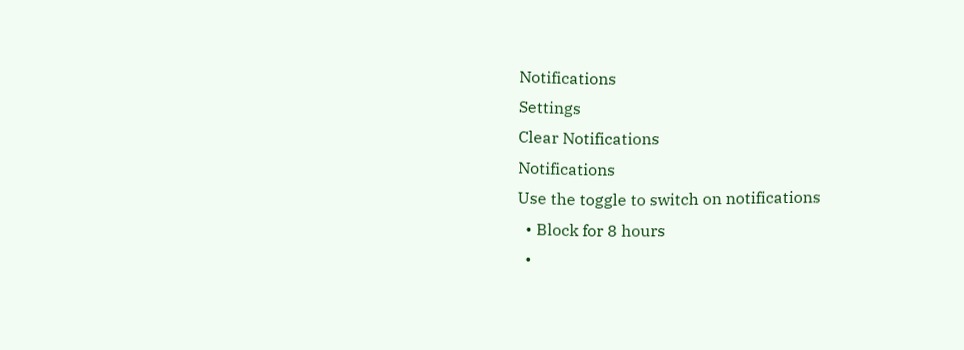Notifications
Settings
Clear Notifications
Notifications
Use the toggle to switch on notifications
  • Block for 8 hours
  •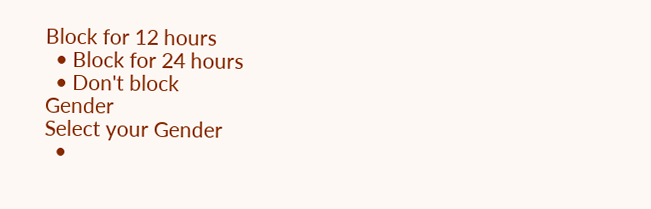Block for 12 hours
  • Block for 24 hours
  • Don't block
Gender
Select your Gender
  •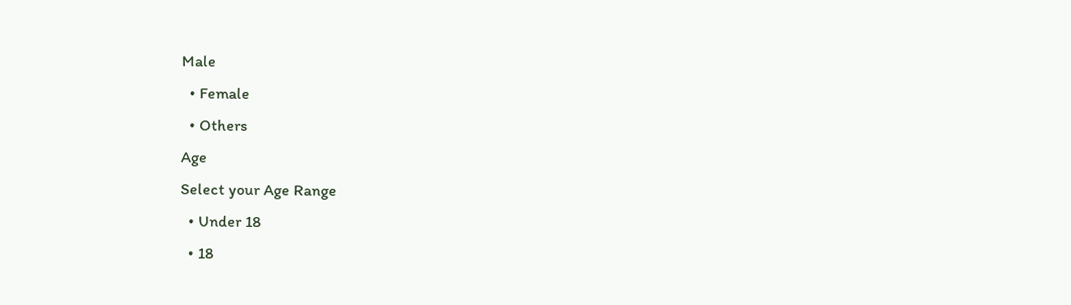Male
  • Female
  • Others
Age
Select your Age Range
  • Under 18
  • 18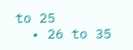to 25
  • 26 to 35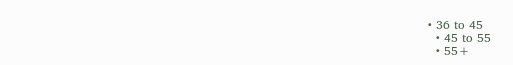• 36 to 45
  • 45 to 55
  • 55+